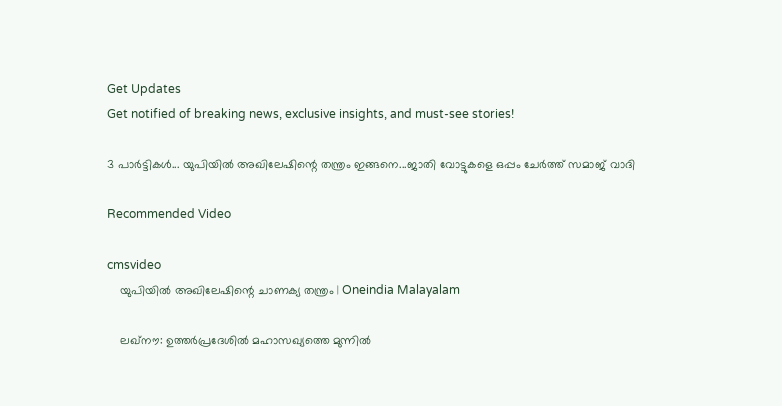Get Updates
Get notified of breaking news, exclusive insights, and must-see stories!

3 പാര്‍ട്ടികള്‍... യുപിയില്‍ അഖിലേഷിന്റെ തന്ത്രം ഇങ്ങനെ...ജാതി വോട്ടുകളെ ഒപ്പം ചേര്‍ത്ത് സമാജ് വാദി

Recommended Video

cmsvideo
    യുപിയില്‍ അഖിലേഷിന്റെ ചാണക്യ തന്ത്രം | Oneindia Malayalam

    ലഖ്‌നൗ: ഉത്തര്‍പ്രദേശില്‍ മഹാസഖ്യത്തെ മുന്നില്‍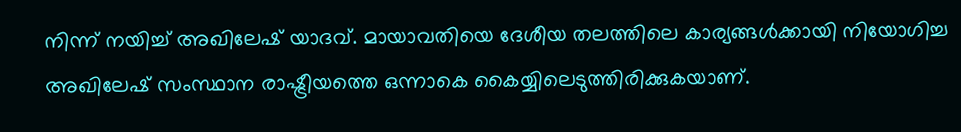നിന്ന് നയിച്ച് അഖിലേഷ് യാദവ്. മായാവതിയെ ദേശീയ തലത്തിലെ കാര്യങ്ങള്‍ക്കായി നിയോഗിച്ച അഖിലേഷ് സംസ്ഥാന രാഷ്ട്രീയത്തെ ഒന്നാകെ കൈയ്യിലെടുത്തിരിക്കുകയാണ്.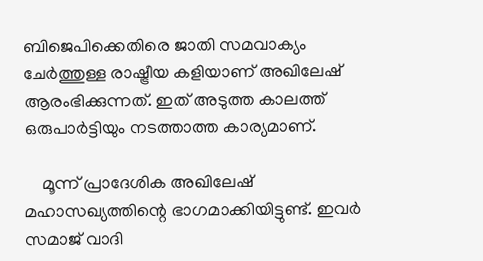ബിജെപിക്കെതിരെ ജാതി സമവാക്യം ചേര്‍ത്തുള്ള രാഷ്ട്രീയ കളിയാണ് അഖിലേഷ് ആരംഭിക്കുന്നത്. ഇത് അടുത്ത കാലത്ത് ഒരുപാര്‍ട്ടിയും നടത്താത്ത കാര്യമാണ്.

    മൂന്ന് പ്രാദേശിക അഖിലേഷ് മഹാസഖ്യത്തിന്റെ ഭാഗമാക്കിയിട്ടുണ്ട്. ഇവര്‍ സമാജ് വാദി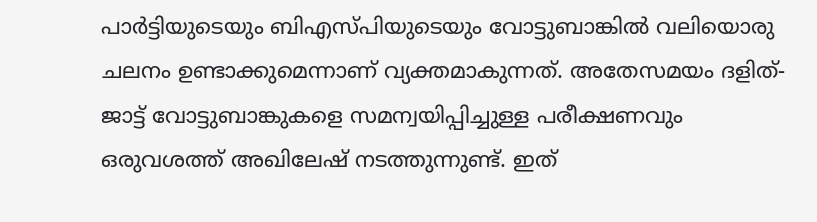പാര്‍ട്ടിയുടെയും ബിഎസ്പിയുടെയും വോട്ടുബാങ്കില്‍ വലിയൊരു ചലനം ഉണ്ടാക്കുമെന്നാണ് വ്യക്തമാകുന്നത്. അതേസമയം ദളിത്-ജാട്ട് വോട്ടുബാങ്കുകളെ സമന്വയിപ്പിച്ചുള്ള പരീക്ഷണവും ഒരുവശത്ത് അഖിലേഷ് നടത്തുന്നുണ്ട്. ഇത്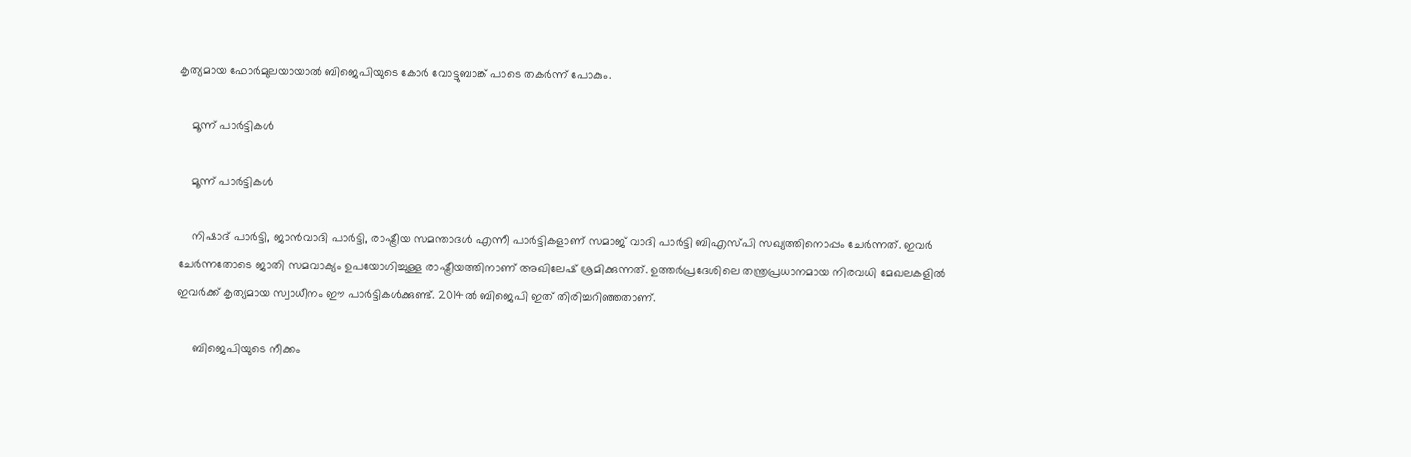കൃത്യമായ ഫോര്‍മുലയായാല്‍ ബിജെപിയുടെ കോര്‍ വോട്ടുബാങ്ക് പാടെ തകര്‍ന്ന് പോകും.

    മൂന്ന് പാര്‍ട്ടികള്‍

    മൂന്ന് പാര്‍ട്ടികള്‍

    നിഷാദ് പാര്‍ട്ടി, ജാന്‍വാദി പാര്‍ട്ടി, രാഷ്ട്രീയ സമന്താദള്‍ എന്നീ പാര്‍ട്ടികളാണ് സമാജ് വാദി പാര്‍ട്ടി ബിഎസ്പി സഖ്യത്തിനൊപ്പം ചേര്‍ന്നത്. ഇവര്‍ ചേര്‍ന്നതോടെ ജാതി സമവാക്യം ഉപയോഗിച്ചുള്ള രാഷ്ട്രീയത്തിനാണ് അഖിലേഷ് ശ്രമിക്കുന്നത്. ഉത്തര്‍പ്രദേശിലെ തന്ത്രപ്രധാനമായ നിരവധി മേഖലകളില്‍ ഇവര്‍ക്ക് കൃത്യമായ സ്വാധീനം ഈ പാര്‍ട്ടികള്‍ക്കുണ്ട്. 2014ല്‍ ബിജെപി ഇത് തിരിച്ചറിഞ്ഞതാണ്.

     ബിജെപിയുടെ നീക്കം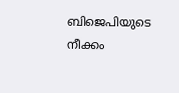ബിജെപിയുടെ നീക്കം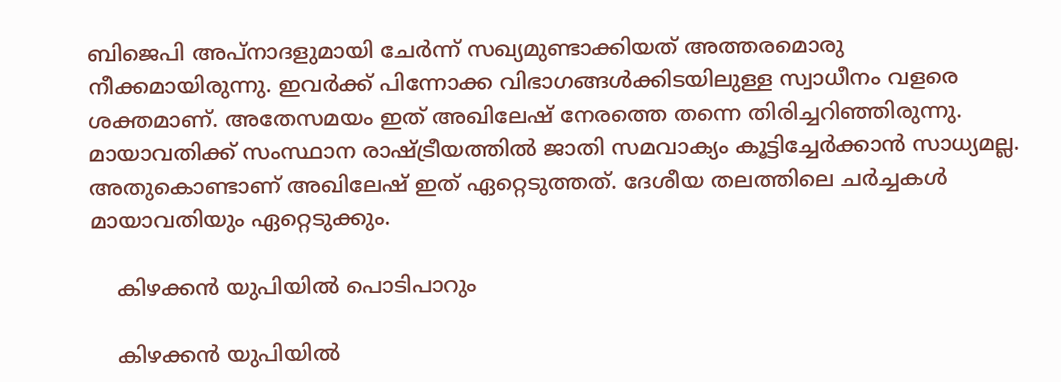ബിജെപി അപ്‌നാദളുമായി ചേര്‍ന്ന് സഖ്യമുണ്ടാക്കിയത് അത്തരമൊരു നീക്കമായിരുന്നു. ഇവര്‍ക്ക് പിന്നോക്ക വിഭാഗങ്ങള്‍ക്കിടയിലുള്ള സ്വാധീനം വളരെ ശക്തമാണ്. അതേസമയം ഇത് അഖിലേഷ് നേരത്തെ തന്നെ തിരിച്ചറിഞ്ഞിരുന്നു. മായാവതിക്ക് സംസ്ഥാന രാഷ്ട്രീയത്തില്‍ ജാതി സമവാക്യം കൂട്ടിച്ചേര്‍ക്കാന്‍ സാധ്യമല്ല. അതുകൊണ്ടാണ് അഖിലേഷ് ഇത് ഏറ്റെടുത്തത്. ദേശീയ തലത്തിലെ ചര്‍ച്ചകള്‍ മായാവതിയും ഏറ്റെടുക്കും.

    കിഴക്കന്‍ യുപിയില്‍ പൊടിപാറും

    കിഴക്കന്‍ യുപിയില്‍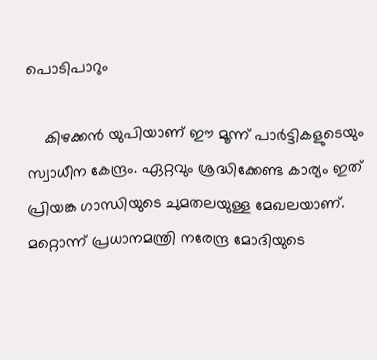പൊടിപാറും

    കിഴക്കന്‍ യുപിയാണ് ഈ മൂന്ന് പാര്‍ട്ടികളുടെയും സ്വാധീന കേന്ദ്രം. ഏറ്റവും ശ്രദ്ധിക്കേണ്ട കാര്യം ഇത് പ്രിയങ്ക ഗാന്ധിയുടെ ചുമതലയുള്ള മേഖലയാണ്. മറ്റൊന്ന് പ്രധാനമന്ത്രി നരേന്ദ്ര മോദിയുടെ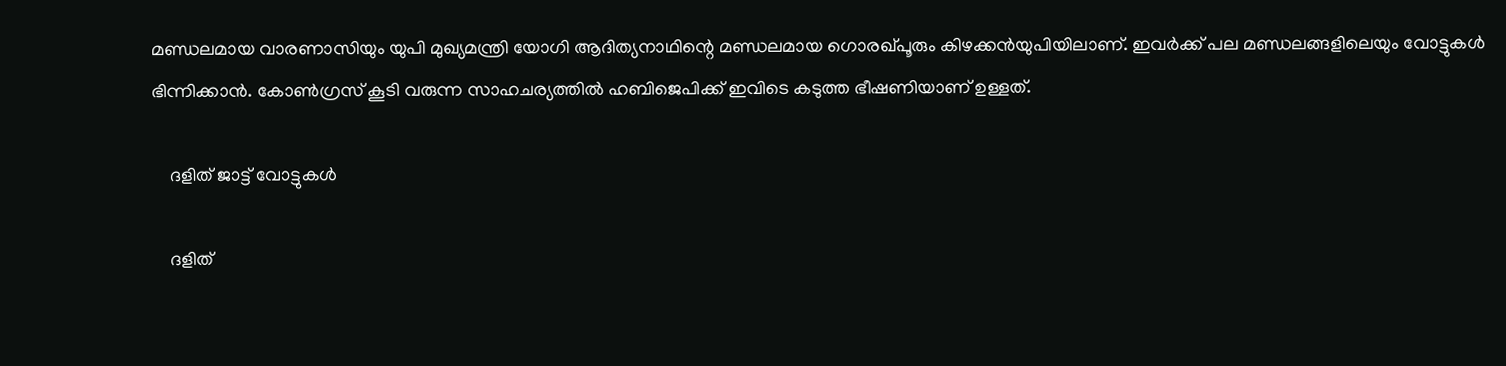മണ്ഡലമായ വാരണാസിയും യുപി മുഖ്യമന്ത്രി യോഗി ആദിത്യനാഥിന്റെ മണ്ഡലമായ ഗൊരഖ്പൂരും കിഴക്കന്‍യുപിയിലാണ്. ഇവര്‍ക്ക് പല മണ്ഡലങ്ങളിലെയും വോട്ടുകള്‍ ഭിന്നിക്കാന്‍. കോണ്‍ഗ്രസ് കൂടി വരുന്ന സാഹചര്യത്തില്‍ ഹബിജെപിക്ക് ഇവിടെ കടുത്ത ഭീഷണിയാണ് ഉള്ളത്.

    ദളിത് ജാട്ട് വോട്ടുകള്‍

    ദളിത്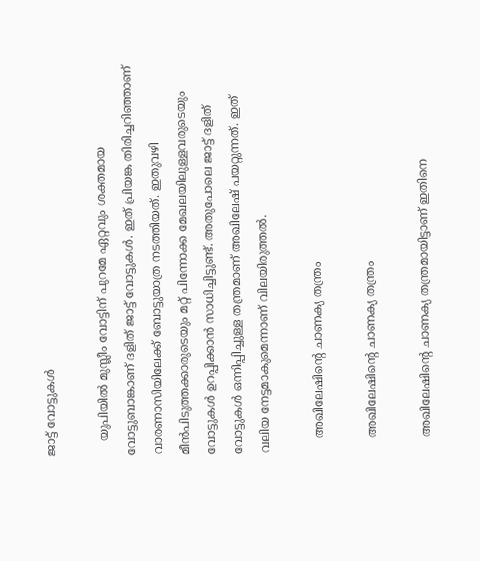ജാട്ട് വോട്ടുകള്‍

    യുപിയില്‍ മുസ്ലീം വോട്ടിന് പുറമേ ഏറ്റവും ശക്തമായ വോട്ടുബാങ്കാണ് ദളിത് ജാട്ട് വോട്ടുകള്‍. ഇത് പ്രിയങ്ക തിരിച്ചറിഞ്ഞാണ് വാരണാസിയിലേക്ക് ബോട്ടുയാത്ര നടത്തിയത്. ഇതുവഴി മീന്‍പിടുത്തക്കാരുടെയും മറ്റ് പിന്നോക്ക മേഖലയിലുള്ളവരുടെയും വോട്ടുകള്‍ ഉറപ്പിക്കാന്‍ സാധിച്ചിട്ടുണ്ട്. അതുപോലെ ജാട്ട് ദളിത് വോട്ടുകള്‍ ഒന്നിപ്പിച്ചുള്ള തന്ത്രമാണ് അഖിലേഷ് പയറ്റുന്നത്. ഇത് വലിയ നേട്ടമാകുമെന്നാണ് വിലയിരുത്തല്‍.

    അഖിലേഷിന്റെ ചാണക്യ തന്ത്രം

    അഖിലേഷിന്റെ ചാണക്യ തന്ത്രം

    അഖിലേഷിന്റെ ചാണക്യ തന്ത്രമായിട്ടാണ് ഇതിനെ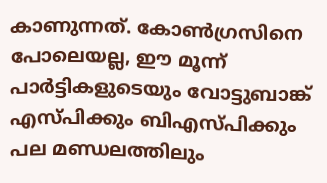കാണുന്നത്. കോണ്‍ഗ്രസിനെ പോലെയല്ല, ഈ മൂന്ന് പാര്‍ട്ടികളുടെയും വോട്ടുബാങ്ക് എസ്പിക്കും ബിഎസ്പിക്കും പല മണ്ഡലത്തിലും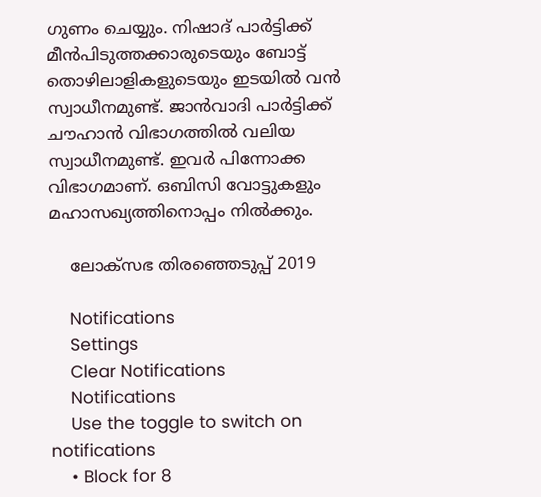ഗുണം ചെയ്യും. നിഷാദ് പാര്‍ട്ടിക്ക് മീന്‍പിടുത്തക്കാരുടെയും ബോട്ട് തൊഴിലാളികളുടെയും ഇടയില്‍ വന്‍ സ്വാധീനമുണ്ട്. ജാന്‍വാദി പാര്‍ട്ടിക്ക് ചൗഹാന്‍ വിഭാഗത്തില്‍ വലിയ സ്വാധീനമുണ്ട്. ഇവര്‍ പിന്നോക്ക വിഭാഗമാണ്. ഒബിസി വോട്ടുകളും മഹാസഖ്യത്തിനൊപ്പം നില്‍ക്കും.

    ലോക്സഭ തിരഞ്ഞെടുപ്പ് 2019

    Notifications
    Settings
    Clear Notifications
    Notifications
    Use the toggle to switch on notifications
    • Block for 8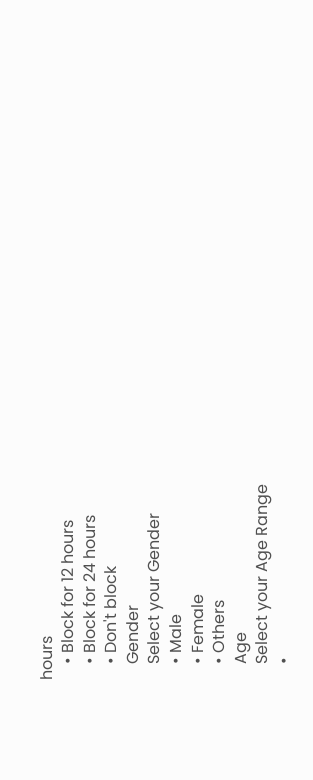hours
    • Block for 12 hours
    • Block for 24 hours
    • Don't block
    Gender
    Select your Gender
    • Male
    • Female
    • Others
    Age
    Select your Age Range
    •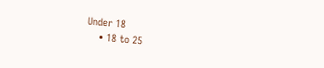Under 18
    • 18 to 25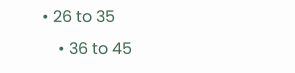• 26 to 35
    • 36 to 45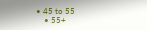• 45 to 55
    • 55+